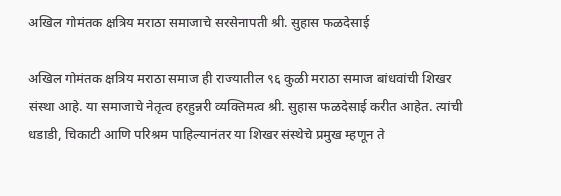अखिल गोमंतक क्षत्रिय मराठा समाजाचे सरसेनापती श्री. सुहास फळदेसाई

अखिल गोमंतक क्षत्रिय मराठा समाज ही राज्यातील ९६ कुळी मराठा समाज बांधवांची शिखर संस्था आहे. या समाजाचे नेतृत्व हरहुन्नरी व्यक्तिमत्व श्री. सुहास फळदेसाई करीत आहेत. त्यांची धडाडी, चिकाटी आणि परिश्रम पाहिल्यानंतर या शिखर संस्थेचे प्रमुख म्हणून ते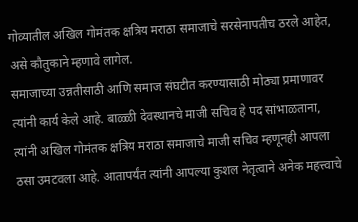गोव्यातील अखिल गोमंतक क्षत्रिय मराठा समाजाचे सरसेनापतीच ठरले आहेत, असे कौतुकाने म्हणावे लागेल.
समाजाच्या उन्नतीसाठी आणि समाज संघटीत करण्यासाठी मोठ्या प्रमाणावर त्यांनी कार्य केले आहे. बाळ्ळी देवस्थानचे माजी सचिव हे पद सांभाळताना, त्यांनी अखिल गोमंतक क्षत्रिय मराठा समाजाचे माजी सचिव म्हणूनही आपला ठसा उमटवला आहे. आतापर्यंत त्यांनी आपल्या कुशल नेतृत्वाने अनेक महत्त्वाचे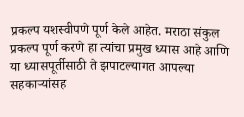प्रकल्प यशस्वीपणे पूर्ण केले आहेत. मराठा संकुल प्रकल्प पूर्ण करणे हा त्यांचा प्रमुख ध्यास आहे आणि या ध्यासपूर्तीसाठी ते झपाटल्यागत आपल्या सहकाऱ्यांसह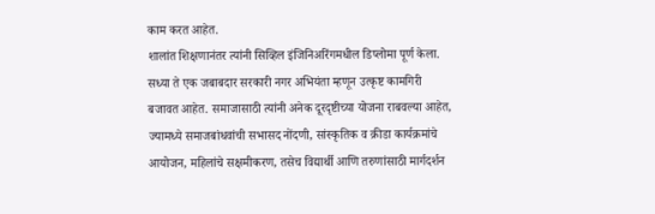काम करत आहेत.
शालांत शिक्षणानंतर त्यांनी सिव्हिल इंजिनिअरिंगमधील डिप्लोमा पूर्ण केला. सध्या ते एक जबाबदार सरकारी नगर अभियंता म्हणून उत्कृष्ट कामगिरी बजावत आहेत. समाजासाठी त्यांनी अनेक दूरदृष्टीच्या योजना राबवल्या आहेत, ज्यामध्ये समाजबांधवांची सभासद नोंदणी, सांस्कृतिक व क्रीडा कार्यक्रमांचे आयोजन, महिलांचे सक्षमीकरण, तसेच विद्यार्थी आणि तरुणांसाठी मार्गदर्शन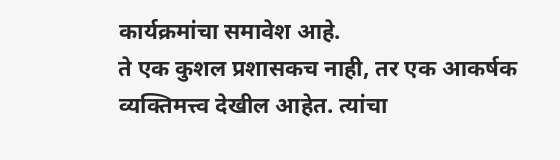कार्यक्रमांचा समावेश आहे.
ते एक कुशल प्रशासकच नाही, तर एक आकर्षक व्यक्तिमत्त्व देखील आहेत. त्यांचा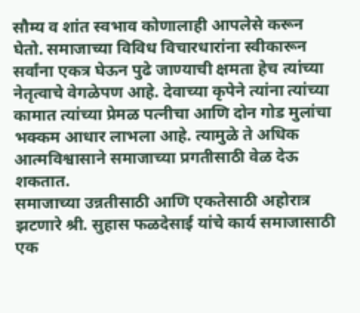सौम्य व शांत स्वभाव कोणालाही आपलेसे करून घेतो. समाजाच्या विविध विचारधारांना स्वीकारून सर्वांना एकत्र घेऊन पुढे जाण्याची क्षमता हेच त्यांच्या नेतृत्वाचे वेगळेपण आहे. देवाच्या कृपेने त्यांना त्यांच्या कामात त्यांच्या प्रेमळ पत्नीचा आणि दोन गोड मुलांचा भक्कम आधार लाभला आहे. त्यामुळे ते अधिक आत्मविश्वासाने समाजाच्या प्रगतीसाठी वेळ देऊ शकतात.
समाजाच्या उन्नतीसाठी आणि एकतेसाठी अहोरात्र झटणारे श्री. सुहास फळदेसाई यांचे कार्य समाजासाठी एक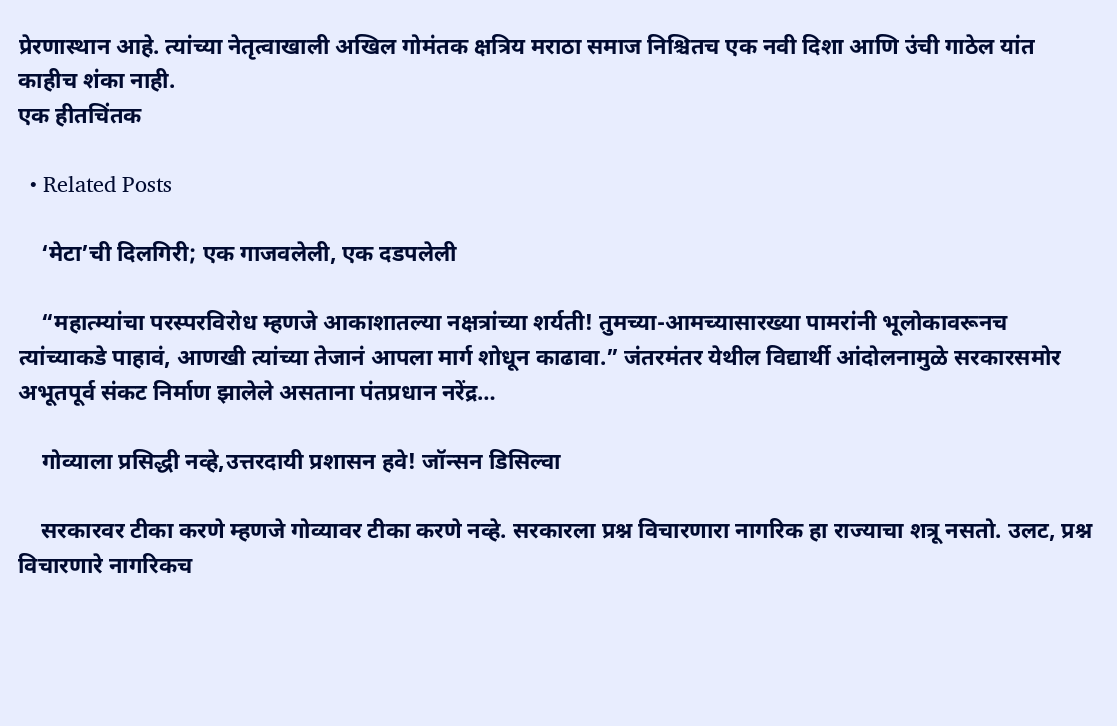प्रेरणास्थान आहे. त्यांच्या नेतृत्वाखाली अखिल गोमंतक क्षत्रिय मराठा समाज निश्चितच एक नवी दिशा आणि उंची गाठेल यांत काहीच शंका नाही.
एक हीतचिंतक

  • Related Posts

    ‘मेटा’ची दिलगिरी; एक गाजवलेली, एक दडपलेली

    “महात्म्यांचा परस्परविरोध म्हणजे आकाशातल्या नक्षत्रांच्या शर्यती! तुमच्या-आमच्यासारख्या पामरांनी भूलोकावरूनच त्यांच्याकडे पाहावं, आणखी त्यांच्या तेजानं आपला मार्ग शोधून काढावा.” जंतरमंतर येथील विद्यार्थी आंदोलनामुळे सरकारसमोर अभूतपूर्व संकट निर्माण झालेले असताना पंतप्रधान नरेंद्र…

    गोव्याला प्रसिद्धी नव्हे,उत्तरदायी प्रशासन हवे! जॉन्सन डिसिल्वा

    सरकारवर टीका करणे म्हणजे गोव्यावर टीका करणे नव्हे. सरकारला प्रश्न विचारणारा नागरिक हा राज्याचा शत्रू नसतो. उलट, प्रश्न विचारणारे नागरिकच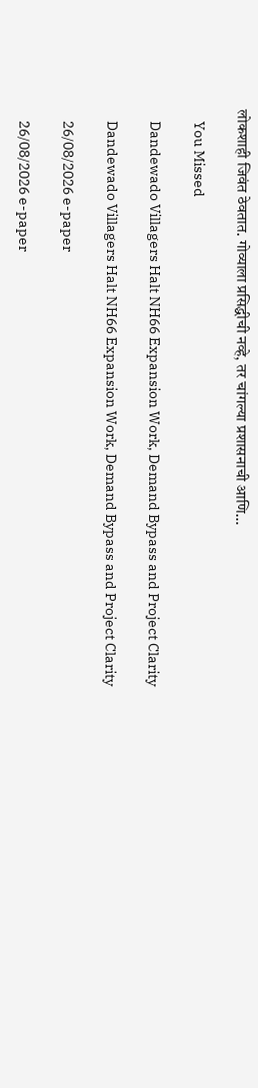लोकशाही जिवंत ठेवतात. गोव्याला प्रसिद्धीची नव्हे, तर चांगल्या प्रशासनाची आणि…

    You Missed

    Dandewado Villagers Halt NH66 Expansion Work, Demand Bypass and Project Clarity

    Dandewado Villagers Halt NH66 Expansion Work, Demand Bypass and Project Clarity

    26/08/2026 e-paper

    26/08/2026 e-paper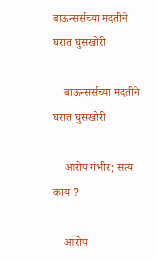बाऊन्सर्सच्या मदतीने घरात घुसखोरी

    बाऊन्सर्सच्या मदतीने घरात घुसखोरी

    आरोप गंभीर; सत्य काय ?

    आरोप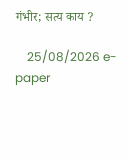गंभीर; सत्य काय ?

    25/08/2026 e-paper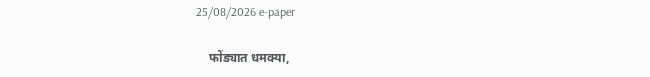25/08/2026 e-paper

    फोंड्यात धमक्या,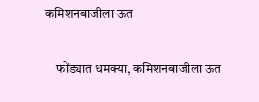कमिशनबाजीला ऊत

    फोंड्यात धमक्या, कमिशनबाजीला ऊत